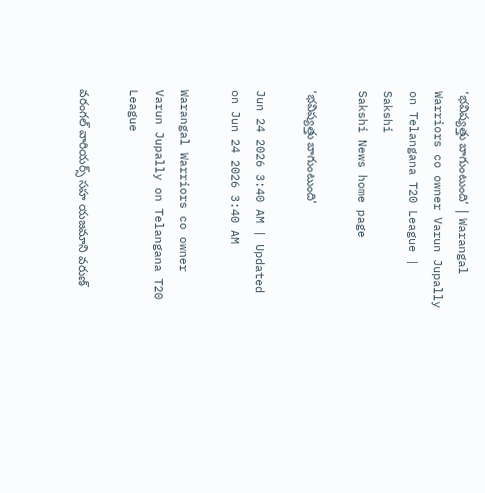‘భవిష్యత్తు బాగుంటుంది’ | Warangal Warriors co owner Varun Jupally on Telangana T20 League | Sakshi
Sakshi News home page

‘భవిష్యత్తు బాగుంటుంది’

Jun 24 2026 3:40 AM | Updated on Jun 24 2026 3:40 AM

Warangal Warriors co owner Varun Jupally on Telangana T20 League

వరంగల్‌ వారియర్స్‌ సహ యజమాని వరుణ్‌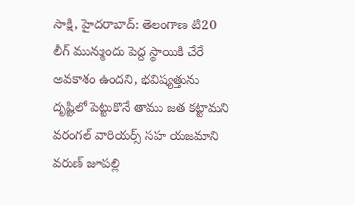సాక్షి, హైదరాబాద్‌: తెలంగాణ టి20 లీగ్‌ మున్ముందు పెద్ద స్థాయికి చేరే అవకాశం ఉందని, భవిష్యత్తును దృష్టిలో పెట్టుకొనే తాము జత కట్టామని వరంగల్‌ వారియర్స్‌ సహ యజమాని వరుణ్‌ జూపల్లి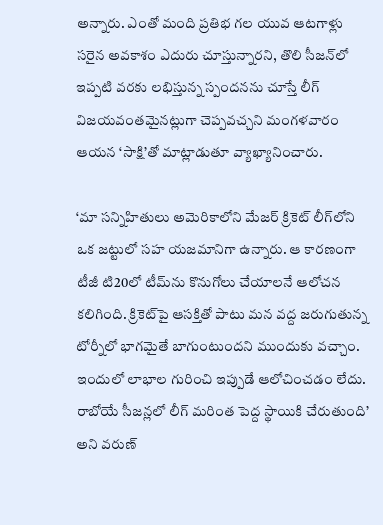అన్నారు. ఎంతో మంది ప్రతిభ గల యువ ఆటగాళ్లు సరైన అవకాశం ఎదురు చూస్తున్నారని, తొలి సీజన్‌లో ఇప్పటి వరకు లభిస్తున్న స్పందనను చూస్తే లీగ్‌ విజయవంతమైనట్లుగా చెప్పవచ్చని మంగళవారం ఆయన ‘సాక్షి’తో మాట్లాడుతూ వ్యాఖ్యానించారు.

‘మా సన్నిహితులు అమెరికాలోని మేజర్‌ క్రికెట్‌ లీగ్‌లోని ఒక జట్టులో సహ యజమానిగా ఉన్నారు. ఆ కారణంగా టీజీ టి20లో టీమ్‌ను కొనుగోలు చేయాలనే ఆలోచన కలిగింది. క్రికెట్‌పై ఆసక్తితో పాటు మన వద్ద జరుగుతున్న టోర్నీలో భాగమైతే బాగుంటుందని ముందుకు వచ్చాం. ఇందులో లాభాల గురించి ఇప్పుడే ఆలోచించడం లేదు. రాబోయే సీజన్లలో లీగ్‌ మరింత పెద్ద స్థాయికి చేరుతుంది’ అని వరుణ్‌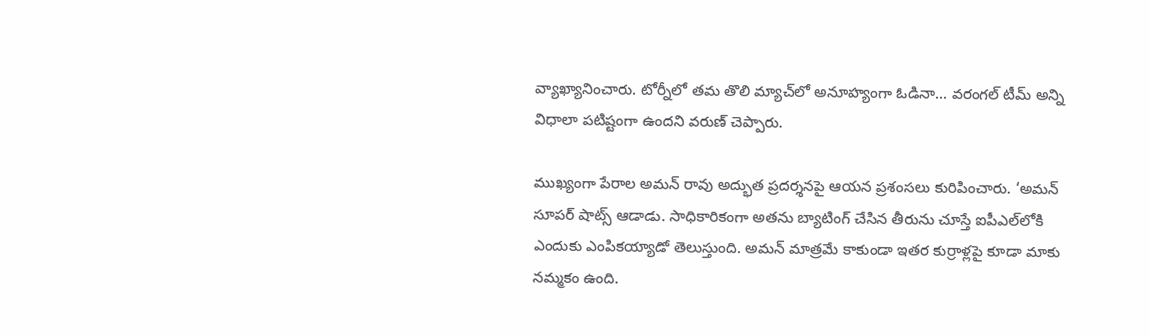వ్యాఖ్యానించారు. టోర్నీలో తమ తొలి మ్యాచ్‌లో అనూహ్యంగా ఓడినా... వరంగల్‌ టీమ్‌ అన్ని విధాలా పటిష్టంగా ఉందని వరుణ్‌ చెప్పారు.

ముఖ్యంగా పేరాల అమన్‌ రావు అద్భుత ప్రదర్శనపై ఆయన ప్రశంసలు కురిపించారు. ‘అమన్‌ సూపర్‌ షాట్స్‌ ఆడాడు. సాధికారికంగా అతను బ్యాటింగ్‌ చేసిన తీరును చూస్తే ఐపీఎల్‌లోకి ఎందుకు ఎంపికయ్యాడో తెలుస్తుంది. అమన్‌ మాత్రమే కాకుండా ఇతర కుర్రాళ్లపై కూడా మాకు నమ్మకం ఉంది.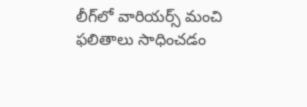లీగ్‌లో వారియర్స్‌ మంచి ఫలితాలు సాధించడం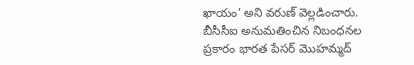ఖాయం’ అని వరుణ్‌ వెల్లడించారు. బీసీసీఐ అనుమతించిన నిబంధనల ప్రకారం భారత పేసర్‌ మొహమ్మద్‌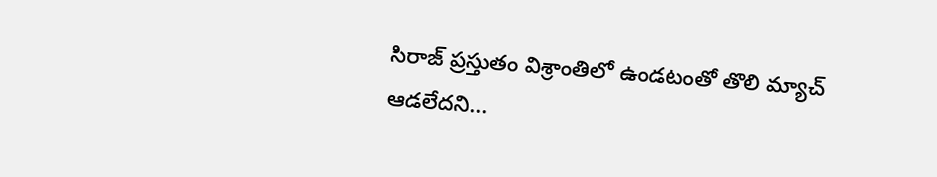సిరాజ్‌ ప్రస్తుతం విశ్రాంతిలో ఉండటంతో తొలి మ్యాచ్‌ ఆడలేదని...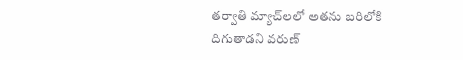తర్వాతి మ్యాచ్‌లలో అతను బరిలోకి దిగుతాడని వరుణ్‌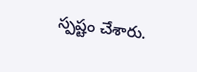స్పష్టం చేశారు.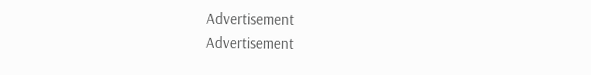Advertisement
Advertisement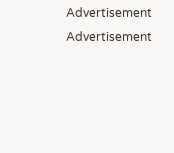Advertisement
Advertisement